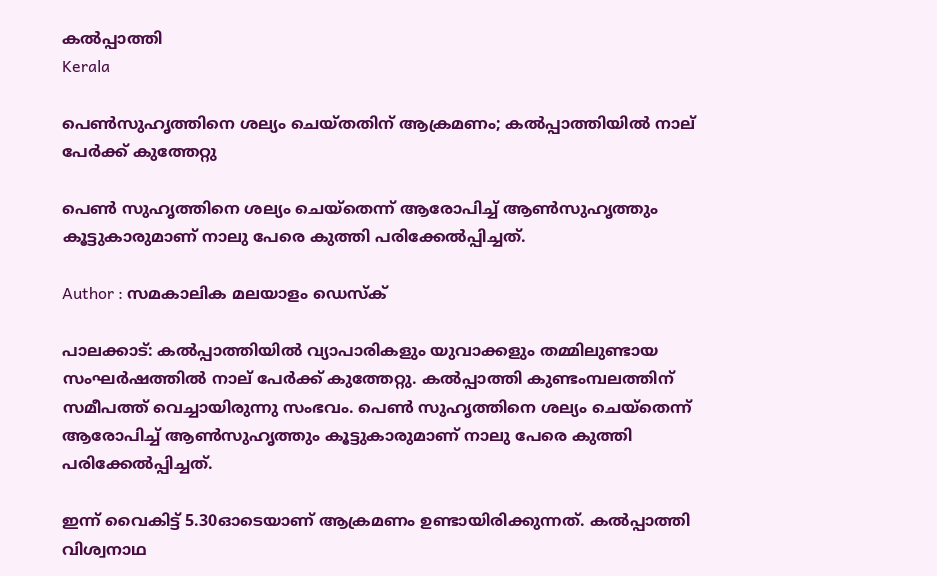കല്‍പ്പാത്തി
Kerala

പെണ്‍സുഹൃത്തിനെ ശല്യം ചെയ്തതിന് ആക്രമണം; കല്‍പ്പാത്തിയില്‍ നാല് പേര്‍ക്ക് കുത്തേറ്റു

പെണ്‍ സുഹൃത്തിനെ ശല്യം ചെയ്‌തെന്ന് ആരോപിച്ച് ആണ്‍സുഹൃത്തും കൂട്ടുകാരുമാണ് നാലു പേരെ കുത്തി പരിക്കേല്‍പ്പിച്ചത്.

Author : സമകാലിക മലയാളം ഡെസ്ക്

പാലക്കാട്: കല്‍പ്പാത്തിയില്‍ വ്യാപാരികളും യുവാക്കളും തമ്മിലുണ്ടായ സംഘര്‍ഷത്തില്‍ നാല് പേര്‍ക്ക് കുത്തേറ്റു. കല്‍പ്പാത്തി കുണ്ടംമ്പലത്തിന് സമീപത്ത് വെച്ചായിരുന്നു സംഭവം. പെണ്‍ സുഹൃത്തിനെ ശല്യം ചെയ്‌തെന്ന് ആരോപിച്ച് ആണ്‍സുഹൃത്തും കൂട്ടുകാരുമാണ് നാലു പേരെ കുത്തി പരിക്കേല്‍പ്പിച്ചത്.

ഇന്ന് വൈകിട്ട് 5.30ഓടെയാണ് ആക്രമണം ഉണ്ടായിരിക്കുന്നത്. കല്‍പ്പാത്തി വിശ്വനാഥ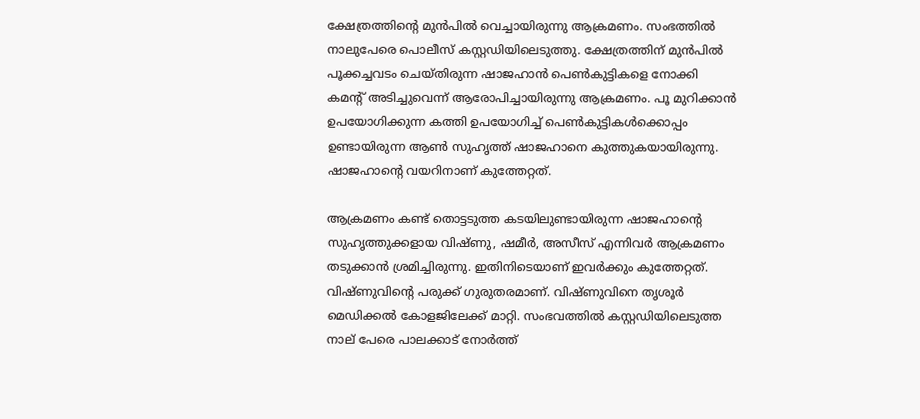ക്ഷേത്രത്തിന്റെ മുന്‍പില്‍ വെച്ചായിരുന്നു ആക്രമണം. സംഭത്തില്‍ നാലുപേരെ പൊലീസ് കസ്റ്റഡിയിലെടുത്തു. ക്ഷേത്രത്തിന് മുന്‍പില്‍ പൂക്കച്ചവടം ചെയ്തിരുന്ന ഷാജഹാന്‍ പെണ്‍കുട്ടികളെ നോക്കി കമന്റ് അടിച്ചുവെന്ന് ആരോപിച്ചായിരുന്നു ആക്രമണം. പൂ മുറിക്കാന്‍ ഉപയോഗിക്കുന്ന കത്തി ഉപയോഗിച്ച് പെണ്‍കുട്ടികള്‍ക്കൊപ്പം ഉണ്ടായിരുന്ന ആണ്‍ സുഹൃത്ത് ഷാജഹാനെ കുത്തുകയായിരുന്നു. ഷാജഹാന്റെ വയറിനാണ് കുത്തേറ്റത്.

ആക്രമണം കണ്ട് തൊട്ടടുത്ത കടയിലുണ്ടായിരുന്ന ഷാജഹാന്റെ സുഹൃത്തുക്കളായ വിഷ്ണു, ഷമീര്‍, അസീസ് എന്നിവര്‍ ആക്രമണം തടുക്കാന്‍ ശ്രമിച്ചിരുന്നു. ഇതിനിടെയാണ് ഇവര്‍ക്കും കുത്തേറ്റത്. വിഷ്ണുവിന്റെ പരുക്ക് ഗുരുതരമാണ്. വിഷ്ണുവിനെ തൃശൂര്‍ മെഡിക്കല്‍ കോളജിലേക്ക് മാറ്റി. സംഭവത്തില്‍ കസ്റ്റഡിയിലെടുത്ത നാല് പേരെ പാലക്കാട് നോര്‍ത്ത്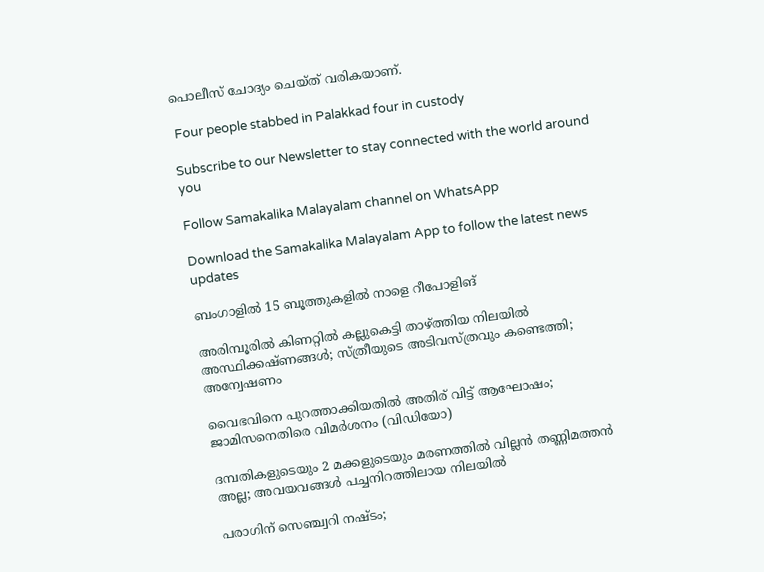പൊലീസ് ചോദ്യം ചെയ്ത് വരികയാണ്.

 Four people stabbed in Palakkad four in custody

Subscribe to our Newsletter to stay connected with the world around you

Follow Samakalika Malayalam channel on WhatsApp

Download the Samakalika Malayalam App to follow the latest news updates

ബംഗാളില്‍ 15 ബൂത്തുകളില്‍ നാളെ റീപോളിങ്

അരിമ്പൂരില്‍ കിണറ്റില്‍ കല്ലുകെട്ടി താഴ്ത്തിയ നിലയില്‍ അസ്ഥിക്കഷ്ണങ്ങള്‍; സ്ത്രീയുടെ അടിവസ്ത്രവും കണ്ടെത്തി; അന്വേഷണം

വൈഭവിനെ പുറത്താക്കിയതിൽ അതിര് വിട്ട് ആഘോഷം; ജാമിസനെതിരെ വിമർശനം (വിഡിയോ)

ദമ്പതികളുടെയും 2 മക്കളുടെയും മരണത്തില്‍ വില്ലന്‍ തണ്ണിമത്തന്‍ അല്ല; അവയവങ്ങള്‍ പച്ചനിറത്തിലായ നിലയില്‍

പരാഗിന് സെഞ്ച്വറി നഷ്ടം;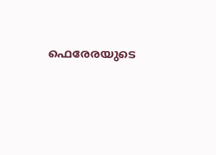ഫെരേരയുടെ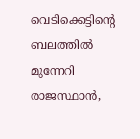വെടിക്കെട്ടിന്റെ ബലത്തിൽ മുന്നേറി രാജസ്ഥാൻ,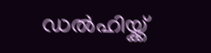ഡൽഹിയ്ക്ക്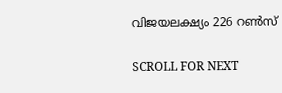വിജയലക്ഷ്യം 226 റൺസ്

SCROLL FOR NEXT